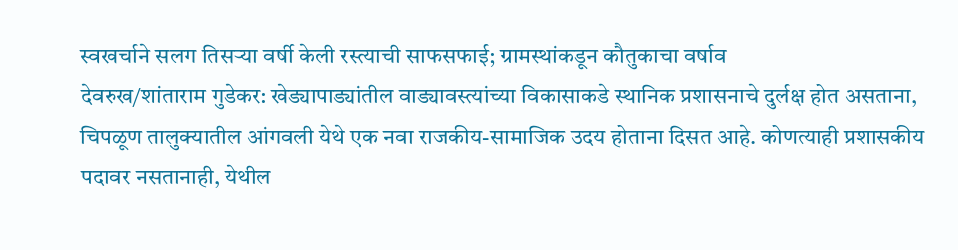स्वखर्चाने सलग तिसऱ्या वर्षी केली रस्त्याची साफसफाई; ग्रामस्थांकडून कौतुकाचा वर्षाव
देवरुख/शांताराम गुडेकर: खेड्यापाड्यांतील वाड्यावस्त्यांच्या विकासाकडे स्थानिक प्रशासनाचे दुर्लक्ष होत असताना, चिपळूण तालुक्यातील आंगवली येथे एक नवा राजकीय-सामाजिक उदय होताना दिसत आहे. कोणत्याही प्रशासकीय पदावर नसतानाही, येथील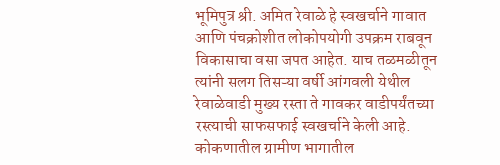भूमिपुत्र श्री. अमित रेवाळे हे स्वखर्चाने गावात आणि पंचक्रोशीत लोकोपयोगी उपक्रम राबवून विकासाचा वसा जपत आहेत. याच तळमळीतून त्यांनी सलग तिसऱ्या वर्षी आंगवली येथील रेवाळेवाडी मुख्य रस्ता ते गावकर वाडीपर्यंतच्या रस्त्याची साफसफाई स्वखर्चाने केली आहे.
कोकणातील ग्रामीण भागातील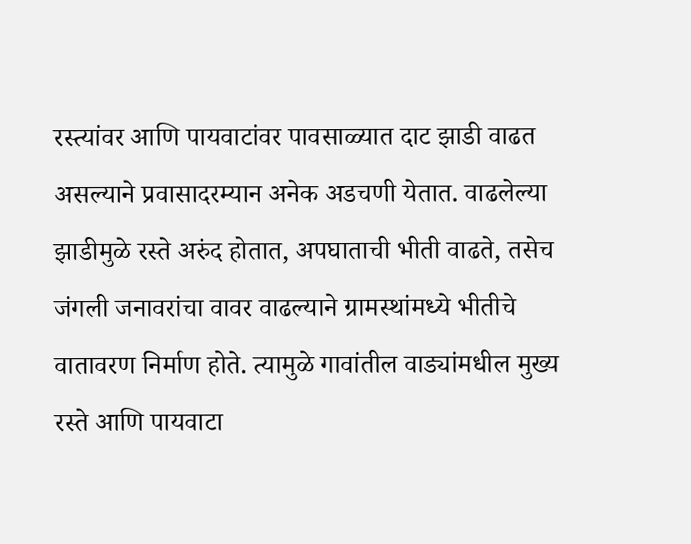रस्त्यांवर आणि पायवाटांवर पावसाळ्यात दाट झाडी वाढत असल्याने प्रवासादरम्यान अनेक अडचणी येतात. वाढलेल्या झाडीमुळे रस्ते अरुंद होतात, अपघाताची भीती वाढते, तसेच जंगली जनावरांचा वावर वाढल्याने ग्रामस्थांमध्ये भीतीचे वातावरण निर्माण होते. त्यामुळे गावांतील वाड्यांमधील मुख्य रस्ते आणि पायवाटा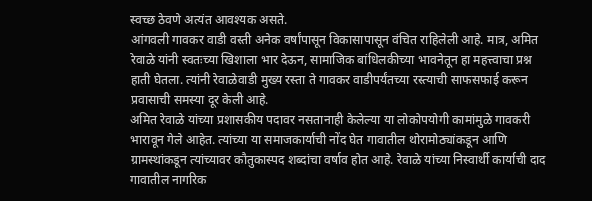स्वच्छ ठेवणे अत्यंत आवश्यक असते.
आंगवली गावकर वाडी वस्ती अनेक वर्षांपासून विकासापासून वंचित राहिलेली आहे. मात्र, अमित रेवाळे यांनी स्वतःच्या खिशाला भार देऊन, सामाजिक बांधिलकीच्या भावनेतून हा महत्त्वाचा प्रश्न हाती घेतला. त्यांनी रेवाळेवाडी मुख्य रस्ता ते गावकर वाडीपर्यंतच्या रस्त्याची साफसफाई करून प्रवासाची समस्या दूर केली आहे.
अमित रेवाळे यांच्या प्रशासकीय पदावर नसतानाही केलेल्या या लोकोपयोगी कामांमुळे गावकरी भारावून गेले आहेत. त्यांच्या या समाजकार्याची नोंद घेत गावातील थोरामोठ्यांकडून आणि ग्रामस्थांकडून त्यांच्यावर कौतुकास्पद शब्दांचा वर्षाव होत आहे. रेवाळे यांच्या निस्वार्थी कार्याची दाद गावातील नागरिक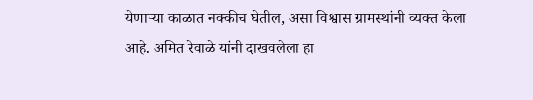येणाऱ्या काळात नक्कीच घेतील, असा विश्वास ग्रामस्थांनी व्यक्त केला आहे. अमित रेवाळे यांनी दाखवलेला हा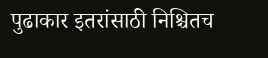पुढाकार इतरांसाठी निश्चितच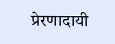प्रेरणादायी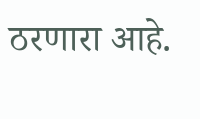ठरणारा आहे.